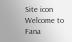Site icon Welcome to Fana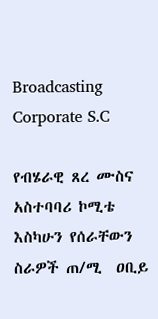Broadcasting Corporate S.C

የብሄራዊ ጸረ ሙስና አስተባባሪ ኮሚቴ እስካሁን የሰራቸውን ስራዎች ጠ/ሚ  ዐቢይ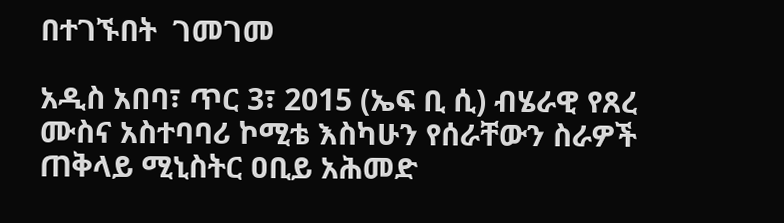በተገኙበት  ገመገመ

አዲስ አበባ፣ ጥር 3፣ 2015 (ኤፍ ቢ ሲ) ብሄራዊ የጸረ ሙስና አስተባባሪ ኮሚቴ እስካሁን የሰራቸውን ስራዎች ጠቅላይ ሚኒስትር ዐቢይ አሕመድ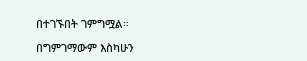በተገኙበት ገምግሟል።

በግምገማውም እስካሁን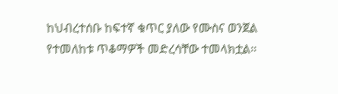ከህብረተሰቡ ከፍተኛ ቁጥር ያለው የሙስና ወንጀል የተመለከቱ ጥቆማዎች መድረሳቸው ተመላክቷል፡፡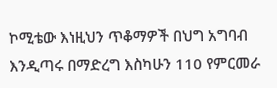ኮሚቴው እነዚህን ጥቆማዎች በህግ አግባብ እንዲጣሩ በማድረግ እስካሁን 110 የምርመራ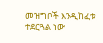መዝግቦች እንዲከፈቱ ተደርጓል ነው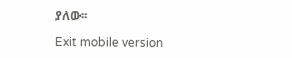ያለው፡፡

Exit mobile version